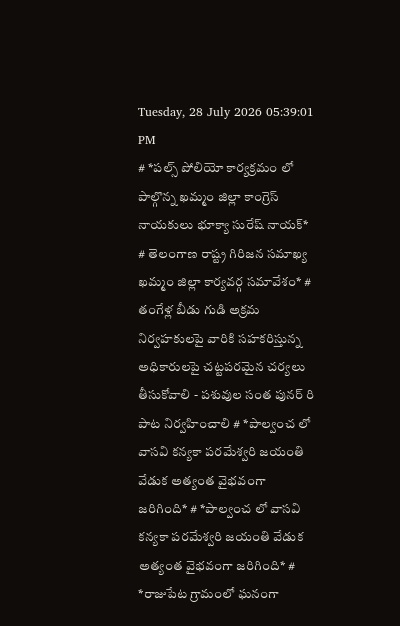Tuesday, 28 July 2026 05:39:01 PM
# *పల్స్ పోలియో కార్యక్రమం లో పాల్గొన్న ఖమ్మం జిల్లా కాంగ్రెస్ నాయకులు భూక్యా సురేష్ నాయక్* # తెలంగాణ రాష్ట్ర గిరిజన సమాఖ్య ఖమ్మం జిల్లా కార్యవర్గ సమావేశం* # తంగేళ్ల బీడు గుడి అక్రమ నిర్వహకులపై వారికి సహకరిస్తున్న అధికారులపై చట్టపరమైన చర్యలు తీసుకోవాలి - పశువుల సంత పునర్ రి పాట నిర్వహించాలి # *పాల్వంచ లో వాసవి కన్యకా పరమేశ్వరి జయంతి వేడుక అత్యంత వైభవంగా జరిగింది* # *పాల్వంచ లో వాసవి కన్యకా పరమేశ్వరి జయంతి వేడుక అత్యంత వైభవంగా జరిగింది* # *రాజుపేట గ్రామంలో ఘనంగా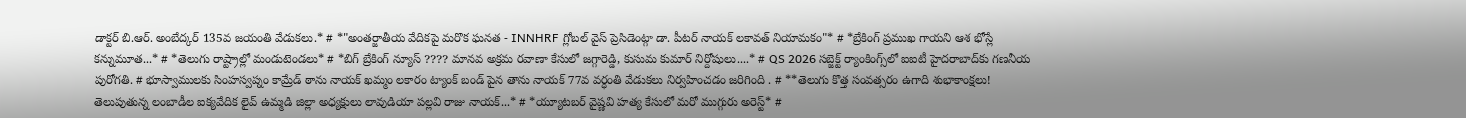డాక్టర్ బి.ఆర్. అంబేద్కర్ 135వ జయంతి వేడుకలు.* # *"అంతర్జాతీయ వేదికపై మరొక ఘనత - INNHRF గ్లోబల్ వైస్ ప్రెసిడెంట్గా డా. పీటర్ నాయక్ లకావత్ నియామకం"* # *బ్రేకింగ్ ప్రముఖ గాయని ఆశ భోస్లే కన్నుమూత...* # *తెలుగు రాష్ట్రాల్లో మండుటెండలు* # *బిగ్ బ్రేకింగ్ న్యూస్ ???? మానవ అక్రమ రవాణా కేసులో జగ్గారెడ్డి, కుసుమ కుమార్ నిర్దోషులు....* # QS 2026 సబ్జెక్ట్ ర్యాంకింగ్స్‌లో ఐఐటీ హైదరాబాద్‌కు గణనీయ పురోగతి. # భూస్వాములకు సింహస్వప్నం కామ్రేడ్ ఠాను నాయక్ ఖమ్మం లకారం ట్యాంక్ బండ్ పైన తాను నాయక్ 77వ వర్ధంతి వేడుకలు నిర్వహించడం జరిగింది . # **తెలుగు కొత్త సంవత్సరం ఉగాది శుభాకాంక్షలు! తెలుపుతున్న లంబాడీల ఐక్యవేదిక లైవ్ ఉమ్మడి జిల్లా అధ్యక్షులు లావుడియా పల్లవి రాజు నాయక్...* # *య్యూట‌బ‌ర్ వైష్ణ‌వి హ‌త్య కేసులో మ‌రో ముగ్గురు అరెస్ట్* #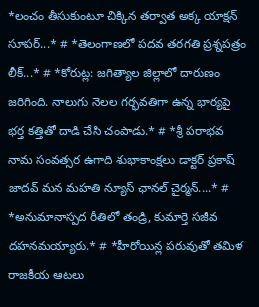*లంచం తీసుకుంటూ చిక్కిన తర్వాత అక్క యాక్షన్ సూపర్...* # *తెలంగాణలో పదవ తరగతి ప్రశ్నపత్రం లీక్...* # *కోరుట్ల: జగిత్యాల జిల్లాలో దారుణం జరిగింది. నాలుగు నెలల గర్భవతిగా ఉన్న భార్యపై భర్త కత్తితో దాడి చేసి చంపాడు.* # *శ్రీ పరాభవ నామ సంవత్సర ఉగాది శుభాకాంక్షలు డాక్టర్ ప్రకాష్ జాదవ్ మన మహతి న్యూస్ ఛానల్ చైర్మన్....* # *అనుమానాస్పద రీతిలో తండ్రి, కుమార్తె సజీవ దహనమయ్యారు.* # *హీరోయిన్ల పరువుతో తమిళ రాజకీయ ఆటలు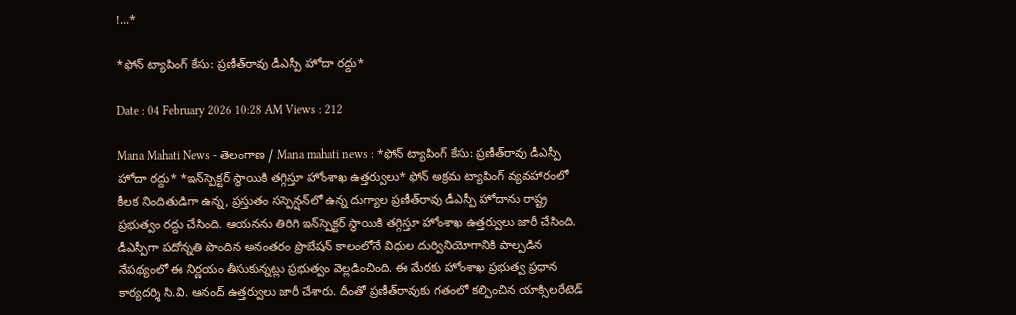!...*

*ఫోన్ ట్యాపింగ్ కేసు: ప్రణీత్‌రావు డీఎస్పీ హోదా రద్దు*

Date : 04 February 2026 10:28 AM Views : 212

Mana Mahati News - తెలంగాణ / Mana mahati news : *ఫోన్ ట్యాపింగ్ కేసు: ప్రణీత్‌రావు డీఎస్పీ హోదా రద్దు* *ఇన్‌స్పెక్టర్ స్థాయికి తగ్గిస్తూ హోంశాఖ ఉత్తర్వులు* ఫోన్ అక్రమ ట్యాపింగ్ వ్యవహారంలో కీలక నిందితుడిగా ఉన్న, ప్రస్తుతం సస్పెన్షన్‌లో ఉన్న దుగ్యాల ప్రణీత్‌రావు డీఎస్పీ హోదాను రాష్ట్ర ప్రభుత్వం రద్దు చేసింది. ఆయనను తిరిగి ఇన్‌స్పెక్టర్ స్థాయికి తగ్గిస్తూ హోంశాఖ ఉత్తర్వులు జారీ చేసింది. డీఎస్పీగా పదోన్నతి పొందిన అనంతరం ప్రొబేషన్ కాలంలోనే విధుల దుర్వినియోగానికి పాల్పడిన నేపథ్యంలో ఈ నిర్ణయం తీసుకున్నట్లు ప్రభుత్వం వెల్లడించింది. ఈ మేరకు హోంశాఖ ప్రభుత్వ ప్రధాన కార్యదర్శి సి.వి. ఆనంద్ ఉత్తర్వులు జారీ చేశారు. దీంతో ప్రణీత్‌రావుకు గతంలో కల్పించిన యాక్సిలరేటెడ్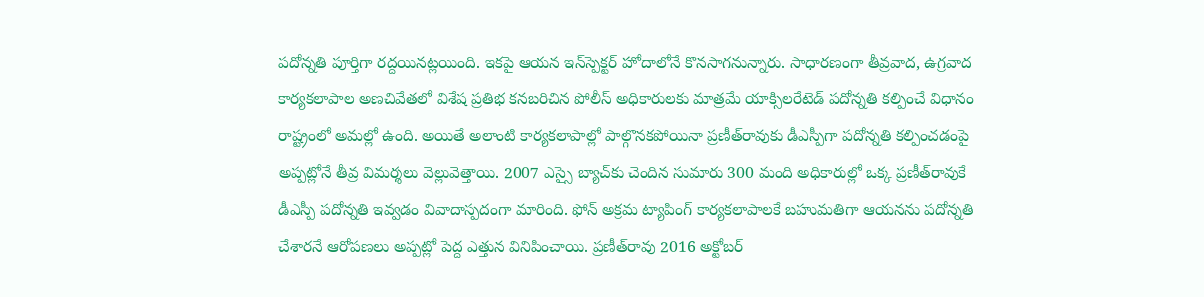పదోన్నతి పూర్తిగా రద్దయినట్లయింది. ఇకపై ఆయన ఇన్‌స్పెక్టర్ హోదాలోనే కొనసాగనున్నారు. సాధారణంగా తీవ్రవాద, ఉగ్రవాద కార్యకలాపాల అణచివేతలో విశేష ప్రతిభ కనబరిచిన పోలీస్ అధికారులకు మాత్రమే యాక్సిలరేటెడ్ పదోన్నతి కల్పించే విధానం రాష్ట్రంలో అమల్లో ఉంది. అయితే అలాంటి కార్యకలాపాల్లో పాల్గొనకపోయినా ప్రణీత్‌రావుకు డీఎస్పీగా పదోన్నతి కల్పించడంపై అప్పట్లోనే తీవ్ర విమర్శలు వెల్లువెత్తాయి. 2007 ఎస్సై బ్యాచ్‌కు చెందిన సుమారు 300 మంది అధికారుల్లో ఒక్క ప్రణీత్‌రావుకే డీఎస్పీ పదోన్నతి ఇవ్వడం వివాదాస్పదంగా మారింది. ఫోన్ అక్రమ ట్యాపింగ్ కార్యకలాపాలకే బహుమతిగా ఆయనను పదోన్నతి చేశారనే ఆరోపణలు అప్పట్లో పెద్ద ఎత్తున వినిపించాయి. ప్రణీత్‌రావు 2016 అక్టోబర్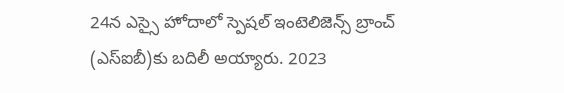24న ఎస్సై హోదాలో స్పెషల్ ఇంటెలిజెన్స్ బ్రాంచ్ (ఎస్‌ఐబీ)కు బదిలీ అయ్యారు. 2023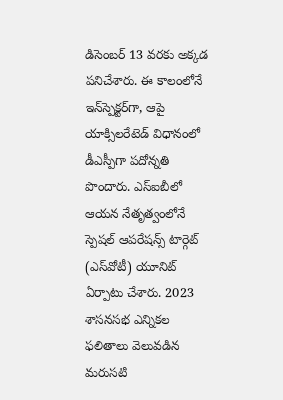డిసెంబర్ 13 వరకు అక్కడ పనిచేశారు. ఈ కాలంలోనే ఇన్‌స్పెక్టర్‌గా, ఆపై యాక్సిలరేటెడ్ విధానంలో డీఎస్పీగా పదోన్నతి పొందారు. ఎస్‌ఐబీలో ఆయన నేతృత్వంలోనే స్పెషల్ ఆపరేషన్స్ టార్గెట్ (ఎస్‌వోటీ) యూనిట్ ఏర్పాటు చేశారు. 2023 శాసనసభ ఎన్నికల ఫలితాలు వెలువడిన మరుసటి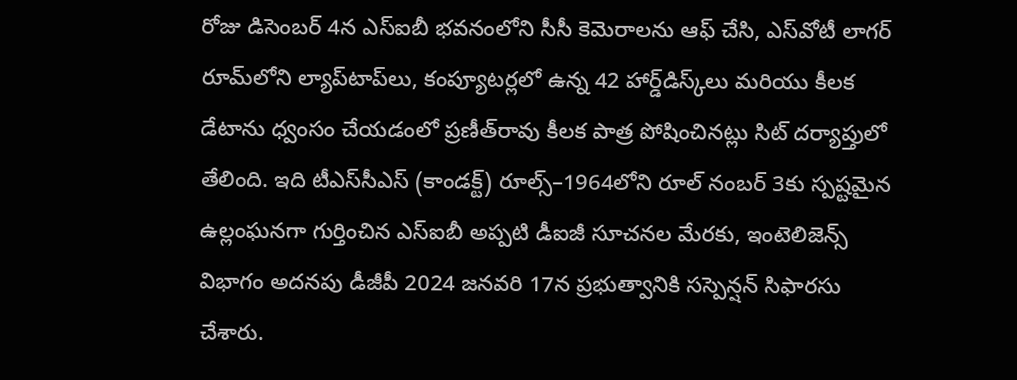రోజు డిసెంబర్ 4న ఎస్‌ఐబీ భవనంలోని సీసీ కెమెరాలను ఆఫ్ చేసి, ఎస్‌వోటీ లాగర్ రూమ్‌లోని ల్యాప్‌టాప్‌లు, కంప్యూటర్లలో ఉన్న 42 హార్డ్‌డిస్క్‌లు మరియు కీలక డేటాను ధ్వంసం చేయడంలో ప్రణీత్‌రావు కీలక పాత్ర పోషించినట్లు సిట్ దర్యాప్తులో తేలింది. ఇది టీఎస్‌సీఎస్ (కాండక్ట్) రూల్స్–1964లోని రూల్ నంబర్ 3కు స్పష్టమైన ఉల్లంఘనగా గుర్తించిన ఎస్‌ఐబీ అప్పటి డీఐజీ సూచనల మేరకు, ఇంటెలిజెన్స్ విభాగం అదనపు డీజీపీ 2024 జనవరి 17న ప్రభుత్వానికి సస్పెన్షన్ సిఫారసు చేశారు.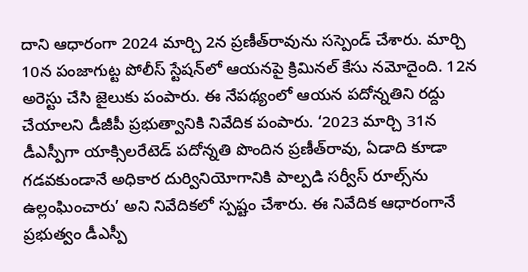దాని ఆధారంగా 2024 మార్చి 2న ప్రణీత్‌రావును సస్పెండ్ చేశారు. మార్చి 10న పంజాగుట్ట పోలీస్ స్టేషన్‌లో ఆయనపై క్రిమినల్ కేసు నమోదైంది. 12న అరెస్టు చేసి జైలుకు పంపారు. ఈ నేపథ్యంలో ఆయన పదోన్నతిని రద్దు చేయాలని డీజీపీ ప్రభుత్వానికి నివేదిక పంపారు. ‘2023 మార్చి 31న డీఎస్పీగా యాక్సిలరేటెడ్ పదోన్నతి పొందిన ప్రణీత్‌రావు, ఏడాది కూడా గడవకుండానే అధికార దుర్వినియోగానికి పాల్పడి సర్వీస్ రూల్స్‌ను ఉల్లంఘించారు’ అని నివేదికలో స్పష్టం చేశారు. ఈ నివేదిక ఆధారంగానే ప్రభుత్వం డీఎస్పీ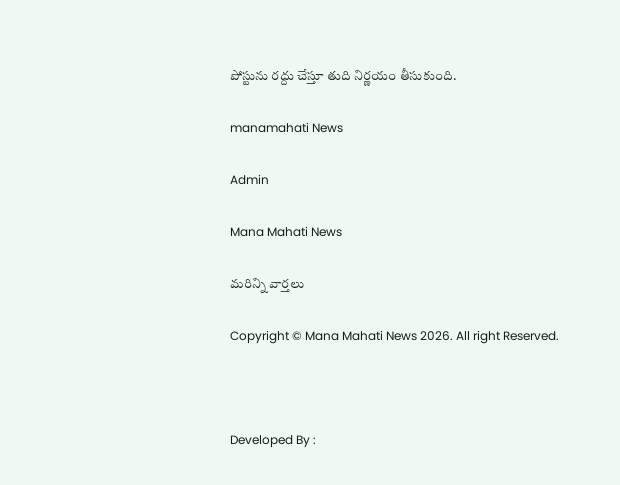పోస్టును రద్దు చేస్తూ తుది నిర్ణయం తీసుకుంది.

manamahati News

Admin

Mana Mahati News

మరిన్ని వార్తలు

Copyright © Mana Mahati News 2026. All right Reserved.



Developed By :